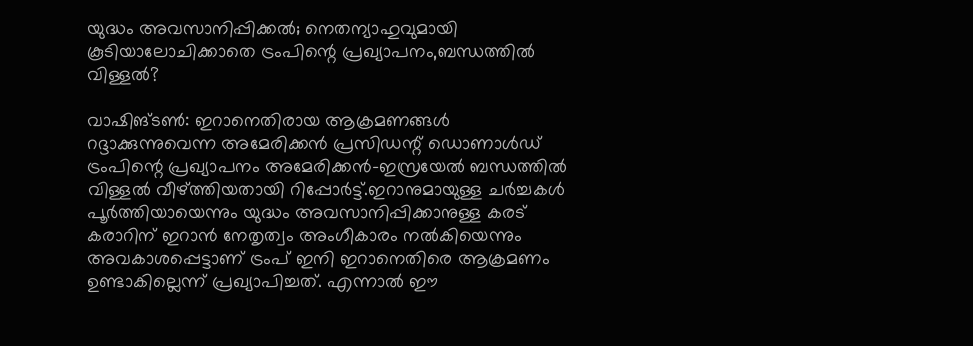യുദ്ധം അവസാനിപ്പിക്കല്‍; നെതന്യാഹുവുമായി കൂടിയാലോചിക്കാതെ ട്രംപിന്റെ പ്രഖ്യാപനം,ബന്ധത്തില്‍ വിള്ളല്‍?

വാഷിങ്ടണ്‍: ഇറാനെതിരായ ആക്രമണങ്ങള്‍ റദ്ദാക്കുന്നുവെന്ന അമേരിക്കന്‍ പ്രസിഡന്റ് ഡൊണാള്‍ഡ് ട്രംപിന്റെ പ്രഖ്യാപനം അമേരിക്കന്‍-ഇസ്രയേല്‍ ബന്ധത്തില്‍ വിള്ളല്‍ വീഴ്ത്തിയതായി റിപ്പോര്‍ട്ട്.ഇറാനുമായുള്ള ചര്‍ച്ചകള്‍ പൂര്‍ത്തിയായെന്നും യുദ്ധം അവസാനിപ്പിക്കാനുള്ള കരട് കരാറിന് ഇറാന്‍ നേതൃത്വം അംഗീകാരം നല്‍കിയെന്നും അവകാശപ്പെട്ടാണ് ട്രംപ് ഇനി ഇറാനെതിരെ ആക്രമണം ഉണ്ടാകില്ലെന്ന് പ്രഖ്യാപിച്ചത്. എന്നാല്‍ ഈ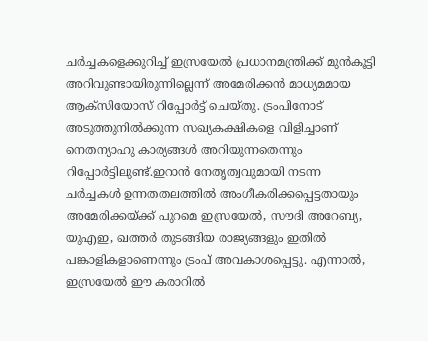ചര്‍ച്ചകളെക്കുറിച്ച് ഇസ്രയേല്‍ പ്രധാനമന്ത്രിക്ക് മുന്‍കൂട്ടി അറിവുണ്ടായിരുന്നില്ലെന്ന് അമേരിക്കന്‍ മാധ്യമമായ ആക്‌സിയോസ് റിപ്പോര്‍ട്ട് ചെയ്തു. ട്രംപിനോട് അടുത്തുനില്‍ക്കുന്ന സഖ്യകക്ഷികളെ വിളിച്ചാണ് നെതന്യാഹു കാര്യങ്ങള്‍ അറിയുന്നതെന്നും റിപ്പോര്‍ട്ടിലുണ്ട്.ഇറാന്‍ നേതൃത്വവുമായി നടന്ന ചര്‍ച്ചകള്‍ ഉന്നതതലത്തില്‍ അംഗീകരിക്കപ്പെട്ടതായും അമേരിക്കയ്ക്ക് പുറമെ ഇസ്രയേല്‍, സൗദി അറേബ്യ, യുഎഇ, ഖത്തര്‍ തുടങ്ങിയ രാജ്യങ്ങളും ഇതില്‍ പങ്കാളികളാണെന്നും ട്രംപ് അവകാശപ്പെട്ടു. എന്നാല്‍, ഇസ്രയേല്‍ ഈ കരാറില്‍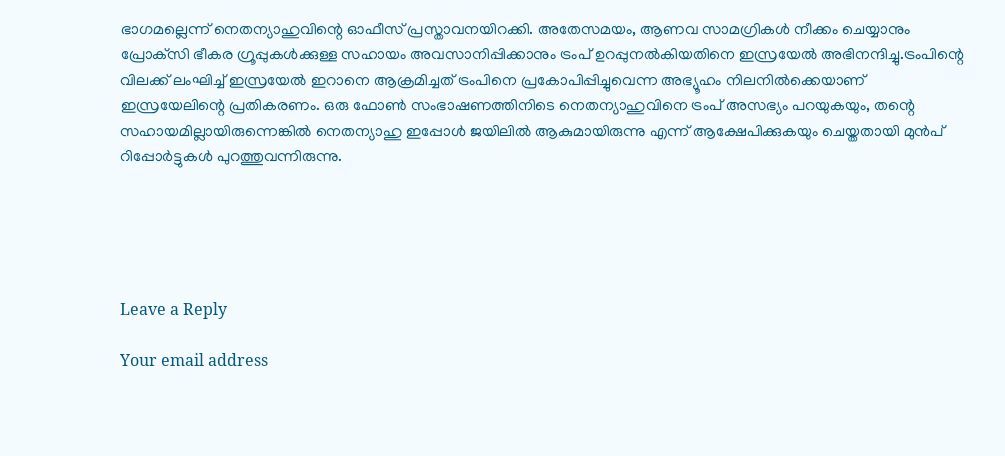ഭാഗമല്ലെന്ന് നെതന്യാഹുവിന്റെ ഓഫീസ് പ്രസ്താവനയിറക്കി. അതേസമയം, ആണവ സാമഗ്രികള്‍ നീക്കം ചെയ്യാനും പ്രോക്‌സി ഭീകര ഗ്രൂപ്പുകള്‍ക്കുള്ള സഹായം അവസാനിപ്പിക്കാനും ട്രംപ് ഉറപ്പുനല്‍കിയതിനെ ഇസ്രയേല്‍ അഭിനന്ദിച്ചു.ട്രംപിന്റെ വിലക്ക് ലംഘിച്ച് ഇസ്രയേല്‍ ഇറാനെ ആക്രമിച്ചത് ട്രംപിനെ പ്രകോപിപ്പിച്ചുവെന്ന അഭ്യൂഹം നിലനില്‍ക്കെയാണ് ഇസ്രയേലിന്റെ പ്രതികരണം. ഒരു ഫോണ്‍ സംഭാഷണത്തിനിടെ നെതന്യാഹുവിനെ ട്രംപ് അസഭ്യം പറയുകയും, തന്റെ സഹായമില്ലായിരുന്നെങ്കില്‍ നെതന്യാഹു ഇപ്പോള്‍ ജയിലില്‍ ആകുമായിരുന്നു എന്ന് ആക്ഷേപിക്കുകയും ചെയ്തതായി മുന്‍പ് റിപ്പോര്‍ട്ടുകള്‍ പുറത്തുവന്നിരുന്നു.





Leave a Reply

Your email address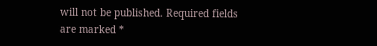will not be published. Required fields are marked *